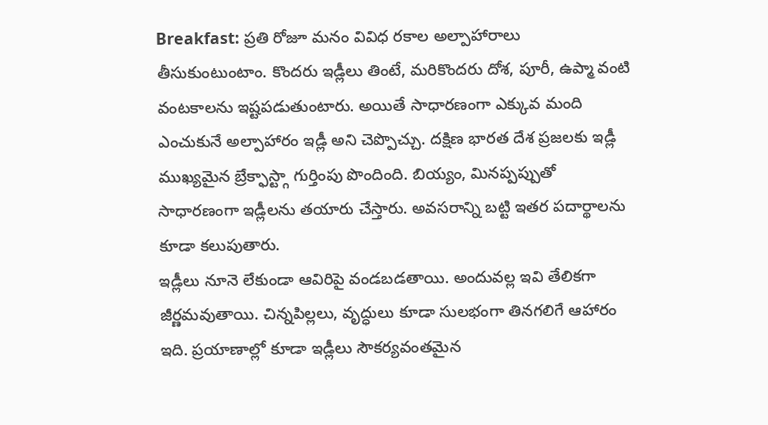Breakfast: ప్రతి రోజూ మనం వివిధ రకాల అల్పాహారాలు తీసుకుంటుంటాం. కొందరు ఇడ్లీలు తింటే, మరికొందరు దోశ, పూరీ, ఉప్మా వంటి వంటకాలను ఇష్టపడుతుంటారు. అయితే సాధారణంగా ఎక్కువ మంది ఎంచుకునే అల్పాహారం ఇడ్లీ అని చెప్పొచ్చు. దక్షిణ భారత దేశ ప్రజలకు ఇడ్లీ ముఖ్యమైన బ్రేక్ఫాస్ట్గా గుర్తింపు పొందింది. బియ్యం, మినప్పప్పుతో సాధారణంగా ఇడ్లీలను తయారు చేస్తారు. అవసరాన్ని బట్టి ఇతర పదార్థాలను కూడా కలుపుతారు.
ఇడ్లీలు నూనె లేకుండా ఆవిరిపై వండబడతాయి. అందువల్ల ఇవి తేలికగా జీర్ణమవుతాయి. చిన్నపిల్లలు, వృద్ధులు కూడా సులభంగా తినగలిగే ఆహారం ఇది. ప్రయాణాల్లో కూడా ఇడ్లీలు సౌకర్యవంతమైన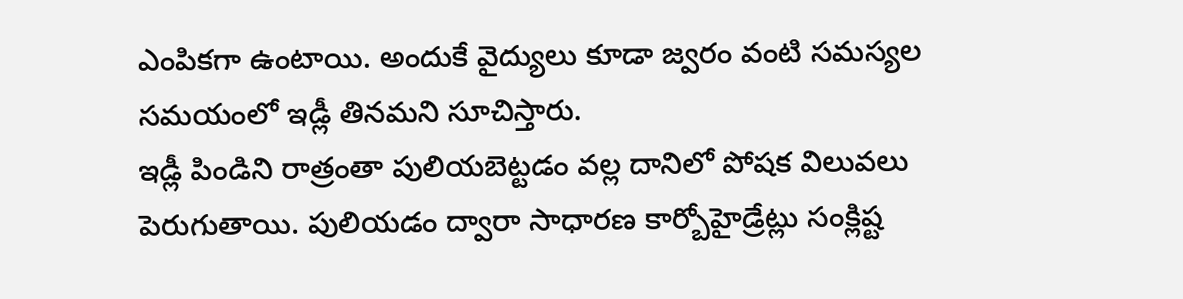ఎంపికగా ఉంటాయి. అందుకే వైద్యులు కూడా జ్వరం వంటి సమస్యల సమయంలో ఇడ్లీ తినమని సూచిస్తారు.
ఇడ్లీ పిండిని రాత్రంతా పులియబెట్టడం వల్ల దానిలో పోషక విలువలు పెరుగుతాయి. పులియడం ద్వారా సాధారణ కార్బోహైడ్రేట్లు సంక్లిష్ట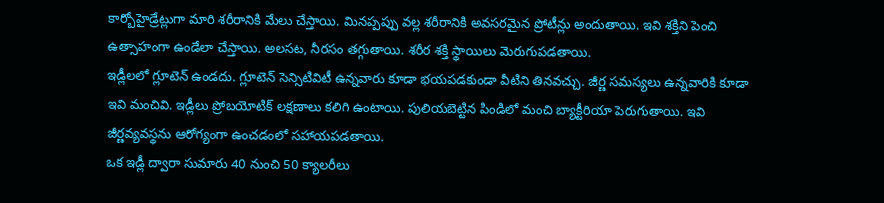కార్బోహైడ్రేట్లుగా మారి శరీరానికి మేలు చేస్తాయి. మినప్పప్పు వల్ల శరీరానికి అవసరమైన ప్రోటీన్లు అందుతాయి. ఇవి శక్తిని పెంచి ఉత్సాహంగా ఉండేలా చేస్తాయి. అలసట, నీరసం తగ్గుతాయి. శరీర శక్తి స్థాయిలు మెరుగుపడతాయి.
ఇడ్లీలలో గ్లూటెన్ ఉండదు. గ్లూటెన్ సెన్సిటివిటీ ఉన్నవారు కూడా భయపడకుండా వీటిని తినవచ్చు. జీర్ణ సమస్యలు ఉన్నవారికి కూడా ఇవి మంచివి. ఇడ్లీలు ప్రోబయోటిక్ లక్షణాలు కలిగి ఉంటాయి. పులియబెట్టిన పిండిలో మంచి బ్యాక్టీరియా పెరుగుతాయి. ఇవి జీర్ణవ్యవస్థను ఆరోగ్యంగా ఉంచడంలో సహాయపడతాయి.
ఒక ఇడ్లీ ద్వారా సుమారు 40 నుంచి 50 క్యాలరీలు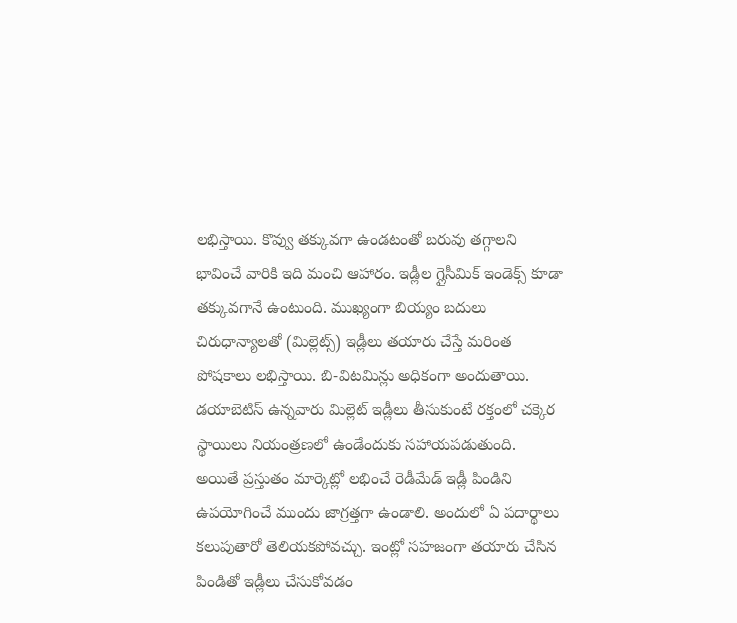లభిస్తాయి. కొవ్వు తక్కువగా ఉండటంతో బరువు తగ్గాలని భావించే వారికి ఇది మంచి ఆహారం. ఇడ్లీల గ్లైసీమిక్ ఇండెక్స్ కూడా తక్కువగానే ఉంటుంది. ముఖ్యంగా బియ్యం బదులు చిరుధాన్యాలతో (మిల్లెట్స్) ఇడ్లీలు తయారు చేస్తే మరింత పోషకాలు లభిస్తాయి. బి-విటమిన్లు అధికంగా అందుతాయి. డయాబెటిస్ ఉన్నవారు మిల్లెట్ ఇడ్లీలు తీసుకుంటే రక్తంలో చక్కెర స్థాయిలు నియంత్రణలో ఉండేందుకు సహాయపడుతుంది.
అయితే ప్రస్తుతం మార్కెట్లో లభించే రెడీమేడ్ ఇడ్లీ పిండిని ఉపయోగించే ముందు జాగ్రత్తగా ఉండాలి. అందులో ఏ పదార్థాలు కలుపుతారో తెలియకపోవచ్చు. ఇంట్లో సహజంగా తయారు చేసిన పిండితో ఇడ్లీలు చేసుకోవడం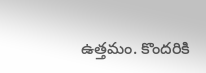ఉత్తమం. కొందరికి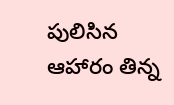పులిసిన ఆహారం తిన్న